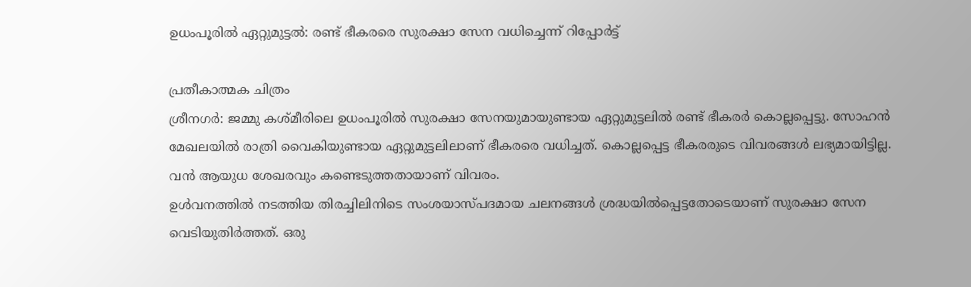ഉധംപൂരിൽ ഏറ്റുമുട്ടൽ: രണ്ട് ഭീകരരെ സുരക്ഷാ സേന വധിച്ചെന്ന് റിപ്പോർട്ട്

പ്രതീകാത്മക ചിത്രം
ശ്രീനഗർ: ജമ്മു കശ്മീരിലെ ഉധംപൂരിൽ സുരക്ഷാ സേനയുമായുണ്ടായ ഏറ്റുമുട്ടലിൽ രണ്ട് ഭീകരർ കൊല്ലപ്പെട്ടു. സോഹൻ മേഖലയിൽ രാത്രി വൈകിയുണ്ടായ ഏറ്റുമുട്ടലിലാണ് ഭീകരരെ വധിച്ചത്. കൊല്ലപ്പെട്ട ഭീകരരുടെ വിവരങ്ങൾ ലഭ്യമായിട്ടില്ല. വൻ ആയുധ ശേഖരവും കണ്ടെടുത്തതായാണ് വിവരം.
ഉൾവനത്തിൽ നടത്തിയ തിരച്ചിലിനിടെ സംശയാസ്പദമായ ചലനങ്ങൾ ശ്രദ്ധയിൽപ്പെട്ടതോടെയാണ് സുരക്ഷാ സേന വെടിയുതിർത്തത്. ഒരു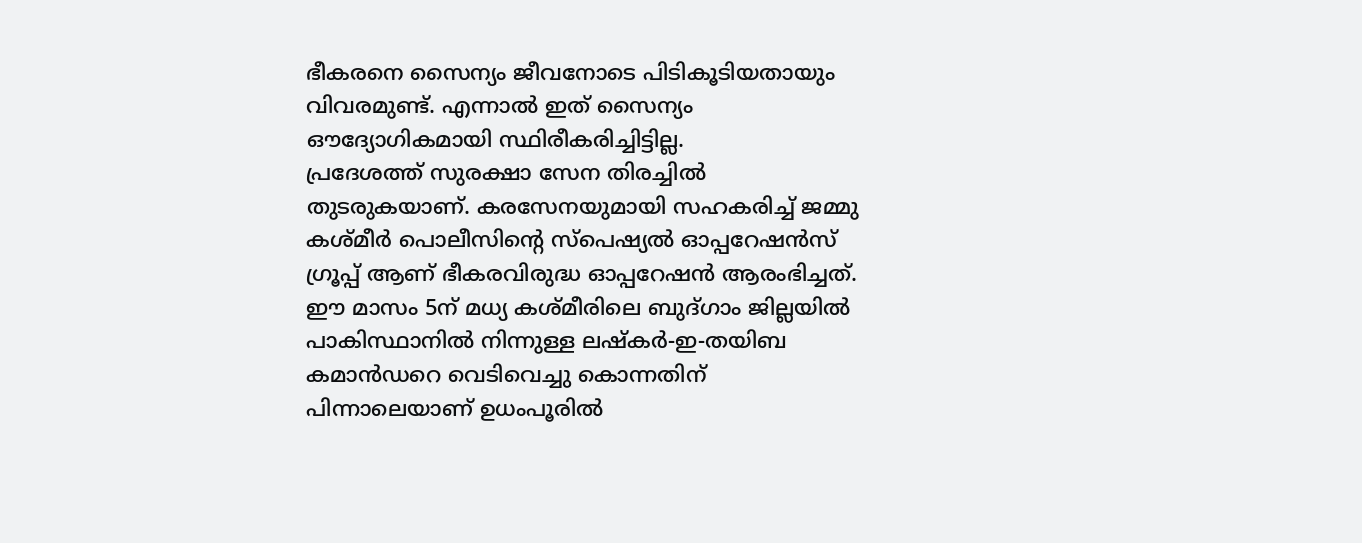ഭീകരനെ സൈന്യം ജീവനോടെ പിടികൂടിയതായും വിവരമുണ്ട്. എന്നാൽ ഇത് സൈന്യം ഔദ്യോഗികമായി സ്ഥിരീകരിച്ചിട്ടില്ല.
പ്രദേശത്ത് സുരക്ഷാ സേന തിരച്ചിൽ തുടരുകയാണ്. കരസേനയുമായി സഹകരിച്ച് ജമ്മു കശ്മീർ പൊലീസിന്റെ സ്പെഷ്യൽ ഓപ്പറേഷൻസ് ഗ്രൂപ്പ് ആണ് ഭീകരവിരുദ്ധ ഓപ്പറേഷൻ ആരംഭിച്ചത്.
ഈ മാസം 5ന് മധ്യ കശ്മീരിലെ ബുദ്ഗാം ജില്ലയിൽ പാകിസ്ഥാനിൽ നിന്നുള്ള ലഷ്കർ-ഇ-തയിബ കമാൻഡറെ വെടിവെച്ചു കൊന്നതിന് പിന്നാലെയാണ് ഉധംപൂരിൽ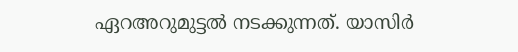ഏറഅറുമുട്ടൽ നടക്കുന്നത്. യാസിർ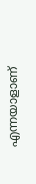എന്നയാളാണ്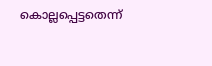കൊല്ലപ്പെട്ടതെന്ന്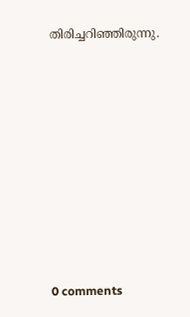തിരിച്ചറിഞ്ഞിരുന്നു.










0 comments